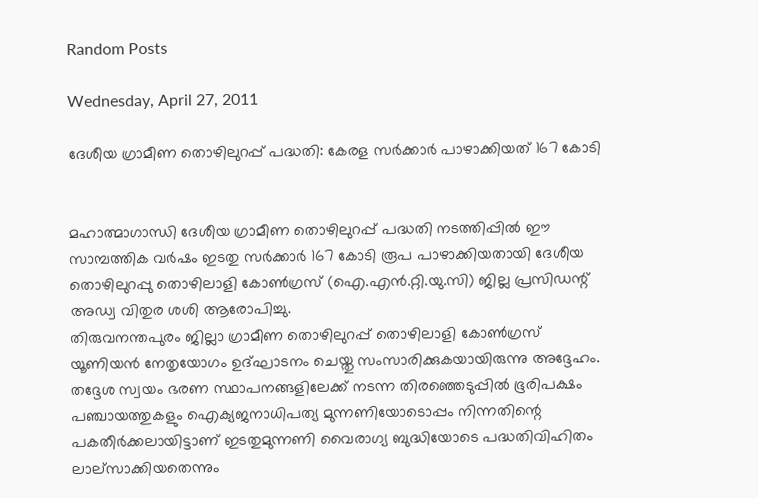Random Posts

Wednesday, April 27, 2011

ദേശീയ ഗ്രാമീണ തൊഴിലുറപ്പ് പദ്ധതി: കേരള സര്‍ക്കാര്‍ പാഴാക്കിയത് 167 കോടി


മഹാത്മാഗാന്ധി ദേശീയ ഗ്രാമീണ തൊഴിലുറപ്പ് പദ്ധതി നടത്തിപ്പില്‍ ഈ സാമ്പത്തിക വര്‍ഷം ഇടതു സര്‍ക്കാര്‍ 167 കോടി രൂപ പാഴാക്കിയതായി ദേശീയ തൊഴിലുറപ്പു തൊഴിലാളി കോണ്‍ഗ്രസ് (ഐ.എന്‍.റ്റി.യു.സി) ജില്ല പ്രസിഡന്റ് അഡ്വ വിതുര ശശി ആരോപിച്ചു.
തിരുവനന്തപുരം ജില്ലാ ഗ്രാമീണ തൊഴിലുറപ്പ് തൊഴിലാളി കോണ്‍ഗ്രസ് യൂണിയന്‍ നേതൃയോഗം ഉദ്ഘാടനം ചെയ്തു സംസാരിക്കുകയായിരുന്നു അദ്ദേഹം. തദ്ദേശ സ്വയം ഭരണ സ്ഥാപനങ്ങളിലേക്ക് നടന്ന തിരഞ്ഞെടുപ്പില്‍ ഭൂരിപക്ഷം പഞ്ചായത്തുകളും ഐക്യജനാധിപത്യ മുന്നണിയോടൊപ്പം നിന്നതിന്റെ പകതീര്‍ക്കലായിട്ടാണ് ഇടതുമുന്നണി വൈരാഗ്യ ബുദ്ധിയോടെ പദ്ധതിവിഹിതം ലാല്‌സാക്കിയതെന്നും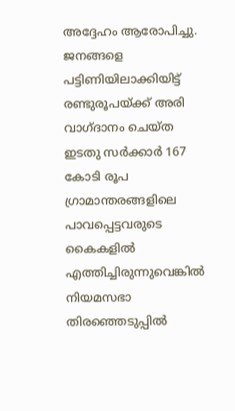അദ്ദേഹം ആരോപിച്ചു. ജനങ്ങളെ പട്ടിണിയിലാക്കിയിട്ട് രണ്ടുരൂപയ്ക്ക് അരി വാഗ്ദാനം ചെയ്ത ഇടതു സര്‍ക്കാര്‍ 167 കോടി രൂപ ഗ്രാമാന്തരങ്ങളിലെ പാവപ്പെട്ടവരുടെ കൈകളില്‍ എത്തിച്ചിരുന്നുവെങ്കില്‍ നിയമസഭാ തിരഞ്ഞെടുപ്പില്‍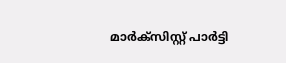മാര്‍ക്‌സിസ്റ്റ് പാര്‍ട്ടി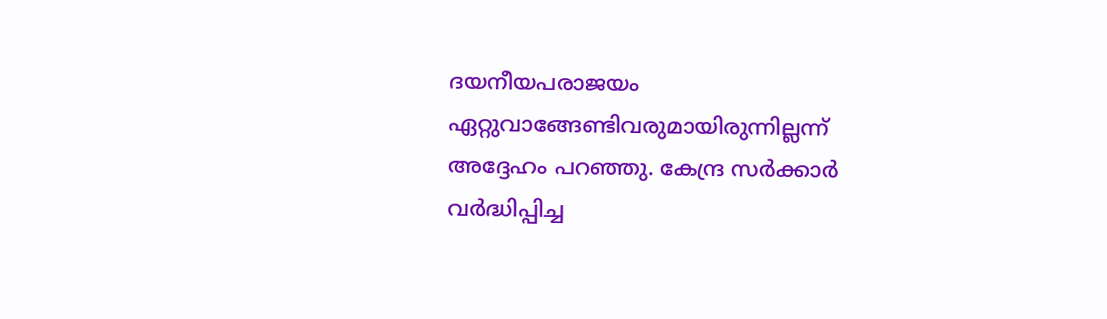ദയനീയപരാജയം ഏറ്റുവാങ്ങേണ്ടിവരുമായിരുന്നില്ലന്ന് അദ്ദേഹം പറഞ്ഞു. കേന്ദ്ര സര്‍ക്കാര്‍ വര്‍ദ്ധിപ്പിച്ച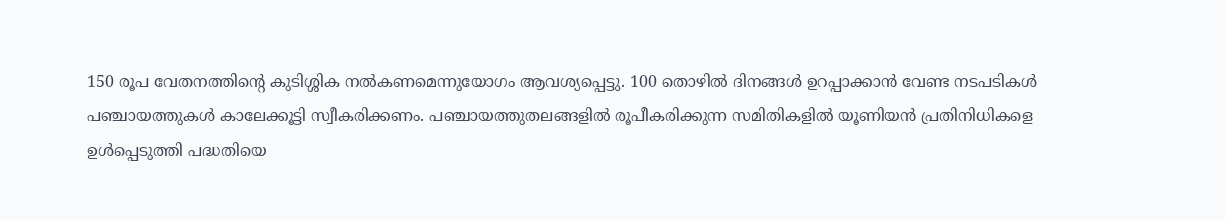150 രൂപ വേതനത്തിന്റെ കുടിശ്ശിക നല്‍കണമെന്നുയോഗം ആവശ്യപ്പെട്ടു. 100 തൊഴില്‍ ദിനങ്ങള്‍ ഉറപ്പാക്കാന്‍ വേണ്ട നടപടികള്‍ പഞ്ചായത്തുകള്‍ കാലേക്കൂട്ടി സ്വീകരിക്കണം. പഞ്ചായത്തുതലങ്ങളില്‍ രൂപീകരിക്കുന്ന സമിതികളില്‍ യൂണിയന്‍ പ്രതിനിധികളെ ഉള്‍പ്പെടുത്തി പദ്ധതിയെ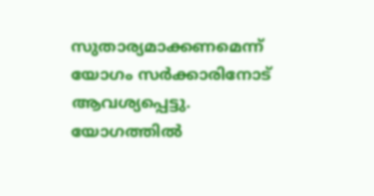സുതാര്യമാക്കണമെന്ന് യോഗം സര്‍ക്കാരിനോട് ആവശ്യപ്പെട്ടു. യോഗത്തില്‍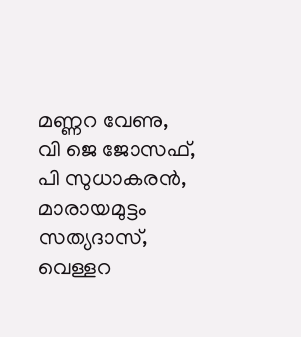മണ്ണറ വേണു, വി ജെ ജോസഫ്, പി സുധാകരന്‍, മാരായമുട്ടം സത്യദാസ്, വെള്ളറ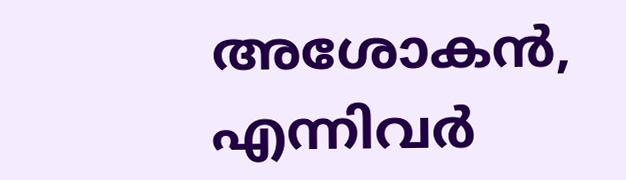അശോകന്‍, എന്നിവര്‍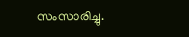സംസാരിച്ചു.